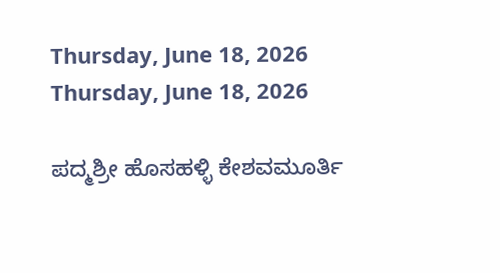Thursday, June 18, 2026
Thursday, June 18, 2026

ಪದ್ಮಶ್ರೀ ಹೊಸಹಳ್ಳಿ ಕೇಶವಮೂರ್ತಿ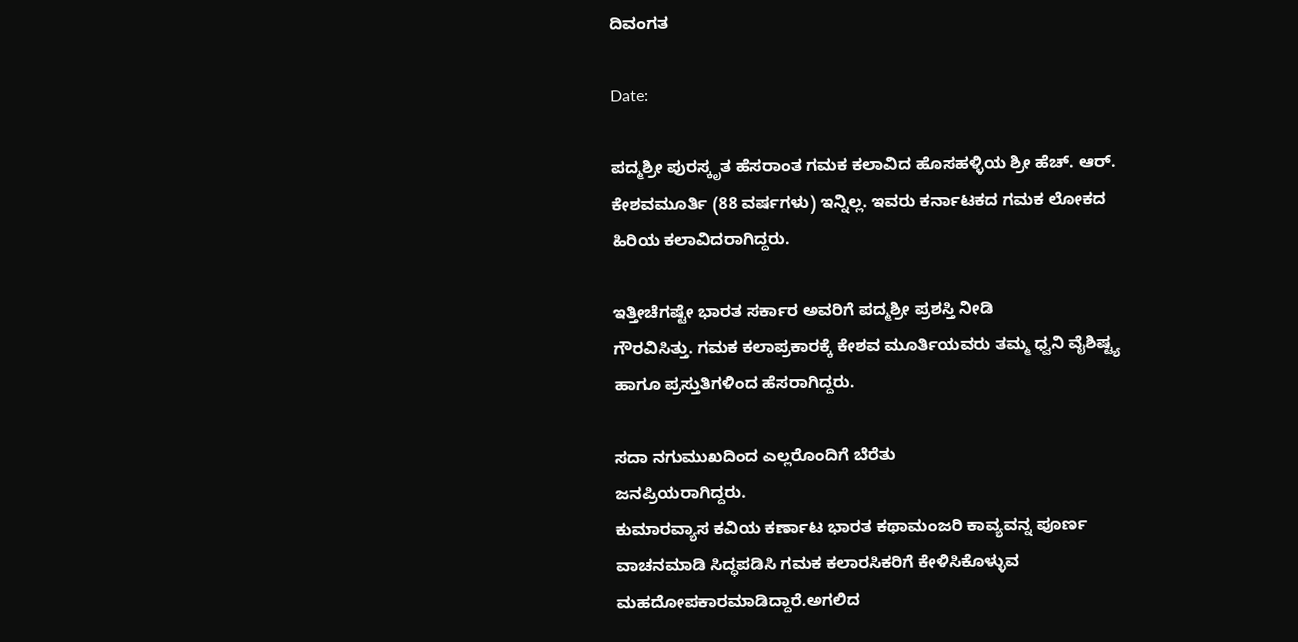ದಿವಂಗತ

Date:

ಪದ್ಮಶ್ರೀ ಪುರಸ್ಕೃತ ಹೆಸರಾಂತ ಗಮಕ‌ ಕಲಾವಿದ ಹೊ‌ಸಹಳ್ಳಿಯ ಶ್ರೀ ಹೆಚ್. ಆರ್. ಕೇಶವಮೂರ್ತಿ (88 ವರ್ಷಗಳು) ಇನ್ನಿಲ್ಲ. ಇವರು ಕರ್ನಾಟಕದ ಗಮಕ ಲೋಕದ ಹಿರಿಯ ಕಲಾವಿದರಾಗಿದ್ದರು.

ಇತ್ತೀಚೆಗಷ್ಟೇ ಭಾರತ ಸರ್ಕಾರ ಅವರಿಗೆ ಪದ್ಮಶ್ರೀ ಪ್ರಶಸ್ತಿ ನೀಡಿ
ಗೌರವಿಸಿತ್ತು. ಗಮಕ ಕಲಾಪ್ರಕಾರಕ್ಕೆ ಕೇಶವ ಮೂರ್ತಿಯವರು ತಮ್ಮ ಧ್ವನಿ ವೈಶಿಷ್ಟ್ಯ ಹಾಗೂ ಪ್ರಸ್ತುತಿಗಳಿಂದ ಹೆಸರಾಗಿದ್ದರು.

ಸದಾ ನಗುಮುಖದಿಂದ ಎಲ್ಲರೊಂದಿಗೆ ಬೆರೆತು
ಜನಪ್ರಿಯರಾಗಿದ್ದರು.
ಕುಮಾರವ್ಯಾಸ ಕವಿಯ ಕರ್ಣಾಟ ಭಾರತ ಕಥಾಮಂಜರಿ ಕಾವ್ಯವನ್ನ ಪೂರ್ಣ ವಾಚನಮಾಡಿ ಸಿದ್ಧಪಡಿಸಿ ಗಮಕ ಕಲಾರಸಿಕರಿಗೆ ಕೇಳಿಸಿಕೊಳ್ಳುವ ಮಹದೋಪಕಾರಮಾಡಿದ್ದಾರೆ.ಅಗಲಿದ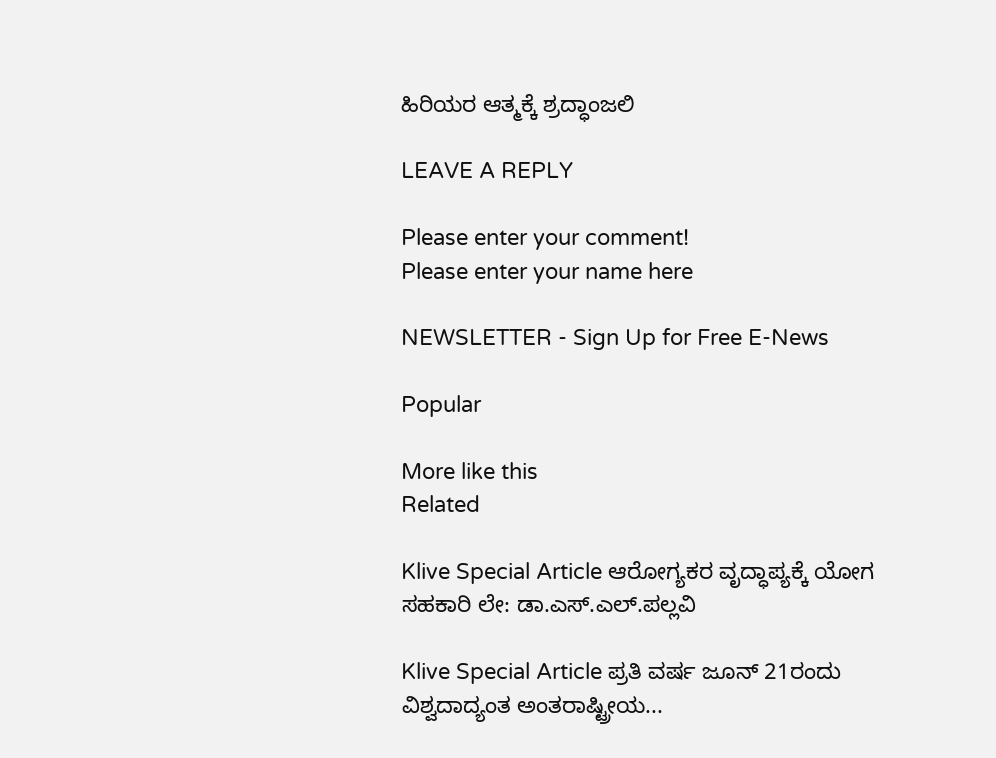ಹಿರಿಯರ ಆತ್ಮಕ್ಕೆ ಶ್ರದ್ಧಾಂಜಲಿ

LEAVE A REPLY

Please enter your comment!
Please enter your name here

NEWSLETTER - Sign Up for Free E-News

Popular

More like this
Related

Klive Special Article ಆರೋಗ್ಯಕರ ವೃದ್ಧಾಪ್ಯಕ್ಕೆ ಯೋಗ ಸಹಕಾರಿ ಲೇ: ಡಾ.ಎಸ್.ಎಲ್.ಪಲ್ಲವಿ

Klive Special Article ಪ್ರತಿ ವರ್ಷ ಜೂನ್ 21ರಂದು ವಿಶ್ವದಾದ್ಯಂತ ಅಂತರಾಷ್ಟ್ರೀಯ...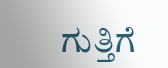ಗುತ್ತಿಗೆ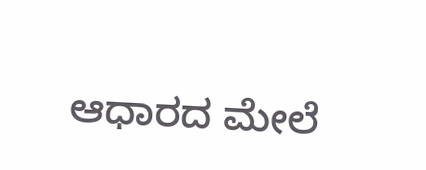ಆಧಾರದ ಮೇಲೆ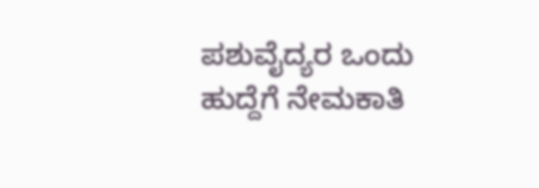ಪಶುವೈದ್ಯರ ಒಂದು ಹುದ್ದೆಗೆ ನೇಮಕಾತಿ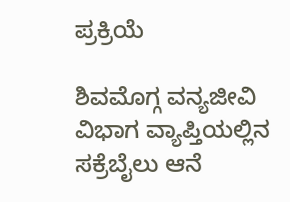ಪ್ರಕ್ರಿಯೆ

ಶಿವಮೊಗ್ಗ ವನ್ಯಜೀವಿ ವಿಭಾಗ ವ್ಯಾಪ್ತಿಯಲ್ಲಿನ ಸಕ್ರೆಬೈಲು ಆನೆ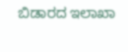ಬಿಡಾರದ ಇಲಾಖಾ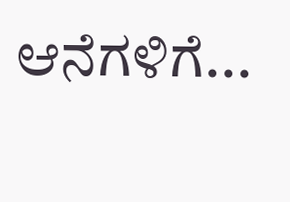ಆನೆಗಳಿಗೆ...